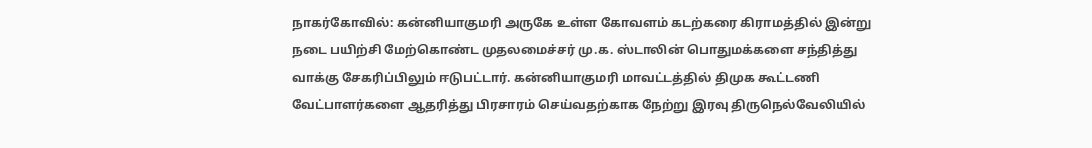நாகர்கோவில்: கன்னியாகுமரி அருகே உள்ள கோவளம் கடற்கரை கிராமத்தில் இன்று நடை பயிற்சி மேற்கொண்ட முதலமைச்சர் மு.க. ஸ்டாலின் பொதுமக்களை சந்தித்து வாக்கு சேகரிப்பிலும் ஈடுபட்டார். கன்னியாகுமரி மாவட்டத்தில் திமுக கூட்டணி வேட்பாளர்களை ஆதரித்து பிரசாரம் செய்வதற்காக நேற்று இரவு திருநெல்வேலியில்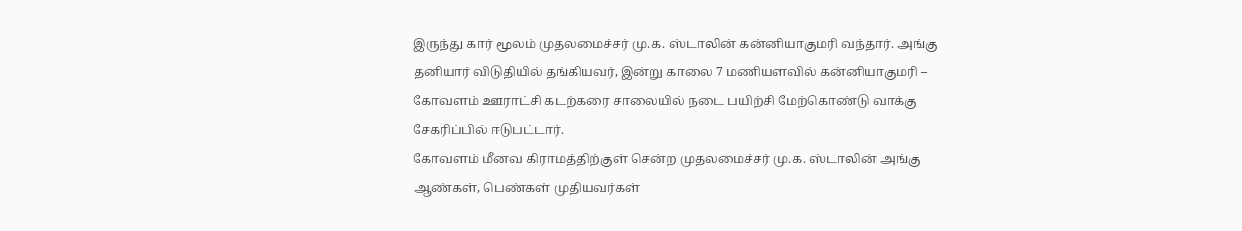இருந்து கார் மூலம் முதலமைச்சர் மு.க. ஸ்டாலின் கன்னியாகுமரி வந்தார். அங்கு தனியார் விடுதியில் தங்கியவர், இன்று காலை 7 மணியளவில் கன்னியாகுமரி – கோவளம் ஊராட்சி கடற்கரை சாலையில் நடை பயிற்சி மேற்கொண்டு வாக்கு சேகரிப்பில் ஈடுபட்டார்.
கோவளம் மீனவ கிராமத்திற்குள் சென்ற முதலமைச்சர் மு.க. ஸ்டாலின் அங்கு ஆண்கள், பெண்கள் முதியவர்கள்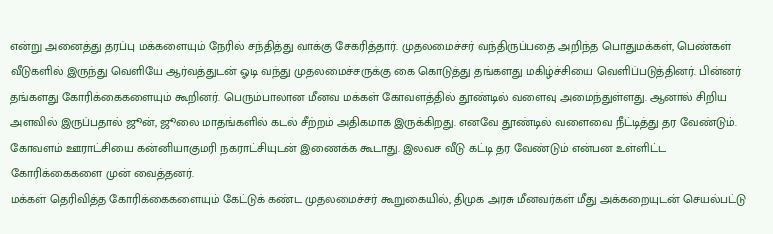என்று அனைத்து தரப்பு மக்களையும் நேரில் சந்தித்து வாக்கு சேகரித்தார். முதலமைச்சர் வந்திருப்பதை அறிந்த பொதுமக்கள், பெண்கள் வீடுகளில் இருந்து வெளியே ஆர்வத்துடன் ஓடி வந்து முதலமைச்சருக்கு கை கொடுத்து தங்களது மகிழ்ச்சியை வெளிப்படுத்தினர். பின்னர் தங்களது கோரிக்கைகளையும் கூறினர். பெரும்பாலான மீனவ மக்கள் கோவளத்தில் தூண்டில் வளைவு அமைந்துள்ளது. ஆனால் சிறிய அளவில் இருப்பதால் ஜூன், ஜூலை மாதங்களில் கடல் சீற்றம் அதிகமாக இருக்கிறது. எனவே தூண்டில் வளைவை நீட்டித்து தர வேண்டும். கோவளம் ஊராட்சியை கன்னியாகுமரி நகராட்சியுடன் இணைக்க கூடாது. இலவச வீடு கட்டி தர வேண்டும் என்பன உள்ளிட்ட கோரிக்கைகளை முன் வைத்தனர்.
மக்கள் தெரிவித்த கோரிக்கைகளையும் கேட்டுக் கண்ட முதலமைச்சர் கூறுகையில், திமுக அரசு மீனவர்கள் மீது அக்கறையுடன் செயல்பட்டு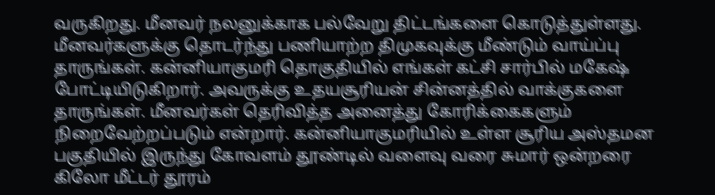வருகிறது. மீனவர் நலனுக்காக பல்வேறு திட்டங்களை கொடுத்துள்ளது. மீனவர்களுக்கு தொடர்ந்து பணியாற்ற திமுகவுக்கு மீண்டும் வாய்ப்பு தாருங்கள். கன்னியாகுமரி தொகுதியில் எங்கள் கட்சி சார்பில் மகேஷ் போட்டியிடுகிறார். அவருக்கு உதயசூரியன் சின்னத்தில் வாக்குகளை தாருங்கள். மீனவர்கள் தெரிவித்த அனைத்து கோரிக்கைகளும் நிறைவேற்றப்படும் என்றார். கன்னியாகுமரியில் உள்ள சூரிய அஸ்தமன பகுதியில் இருந்து கோவளம் தூண்டில் வளைவு வரை சுமார் ஒன்றரை கிலோ மீட்டர் தூரம்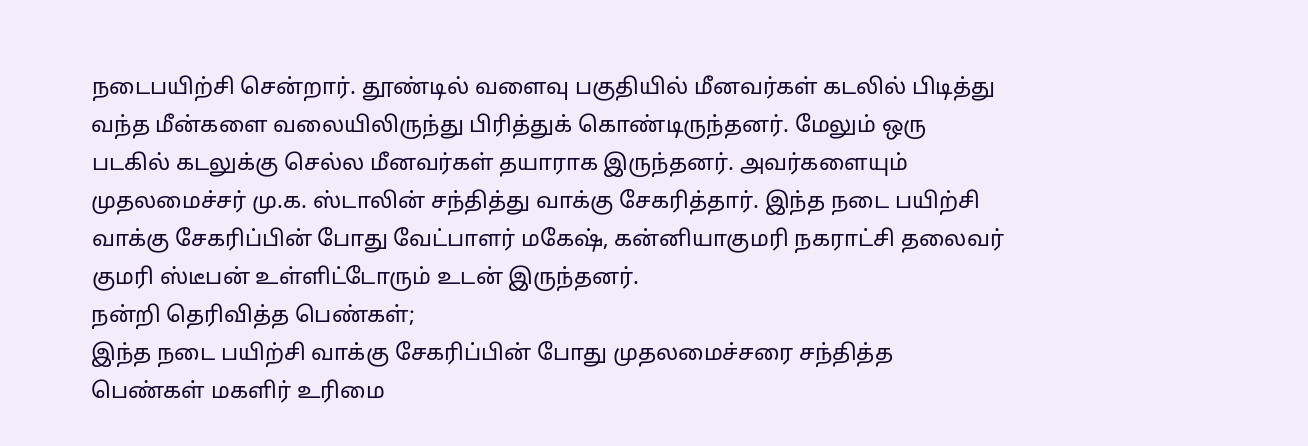நடைபயிற்சி சென்றார். தூண்டில் வளைவு பகுதியில் மீனவர்கள் கடலில் பிடித்து வந்த மீன்களை வலையிலிருந்து பிரித்துக் கொண்டிருந்தனர். மேலும் ஒரு படகில் கடலுக்கு செல்ல மீனவர்கள் தயாராக இருந்தனர். அவர்களையும் முதலமைச்சர் மு.க. ஸ்டாலின் சந்தித்து வாக்கு சேகரித்தார். இந்த நடை பயிற்சி வாக்கு சேகரிப்பின் போது வேட்பாளர் மகேஷ், கன்னியாகுமரி நகராட்சி தலைவர் குமரி ஸ்டீபன் உள்ளிட்டோரும் உடன் இருந்தனர்.
நன்றி தெரிவித்த பெண்கள்;
இந்த நடை பயிற்சி வாக்கு சேகரிப்பின் போது முதலமைச்சரை சந்தித்த பெண்கள் மகளிர் உரிமை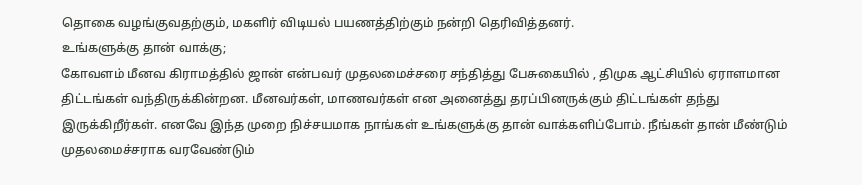தொகை வழங்குவதற்கும், மகளிர் விடியல் பயணத்திற்கும் நன்றி தெரிவித்தனர்.
உங்களுக்கு தான் வாக்கு;
கோவளம் மீனவ கிராமத்தில் ஜான் என்பவர் முதலமைச்சரை சந்தித்து பேசுகையில் , திமுக ஆட்சியில் ஏராளமான திட்டங்கள் வந்திருக்கின்றன. மீனவர்கள், மாணவர்கள் என அனைத்து தரப்பினருக்கும் திட்டங்கள் தந்து இருக்கிறீர்கள். எனவே இந்த முறை நிச்சயமாக நாங்கள் உங்களுக்கு தான் வாக்களிப்போம். நீங்கள் தான் மீண்டும் முதலமைச்சராக வரவேண்டும்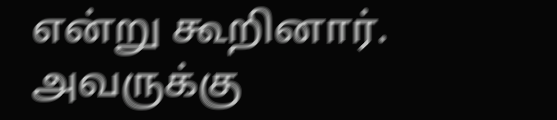என்று கூறினார். அவருக்கு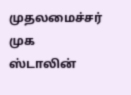முதலமைச்சர் முக ஸ்டாலின்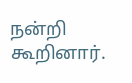நன்றி கூறினார்.